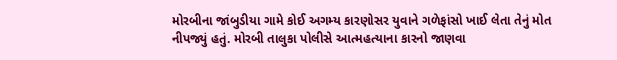મોરબીના જાંબુડીયા ગામે કોઈ અગમ્ય કારણોસર યુવાને ગળેફાંસો ખાઈ લેતા તેનું મોત નીપજ્યું હતું. મોરબી તાલુકા પોલીસે આત્મહત્યાના કારનો જાણવા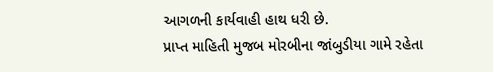આગળની કાર્યવાહી હાથ ધરી છે.
પ્રાપ્ત માહિતી મુજબ મોરબીના જાંબુડીયા ગામે રહેતા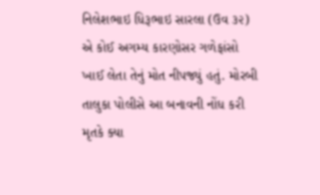નિલેશભાઇ ધિરૂભાઇ સારલા (ઉવ ૩૨) એ કોઈ અગમ્ય કારણોસર ગળેફાંસો ખાઈ લેતા તેનું મોત નીપજ્યું હતું. મોરબી તાલુકા પોલીસે આ બનાવની નોંધ કરી મૃતકે ક્યા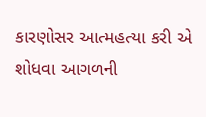કારણોસર આત્મહત્યા કરી એ શોધવા આગળની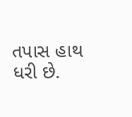તપાસ હાથ ધરી છે.